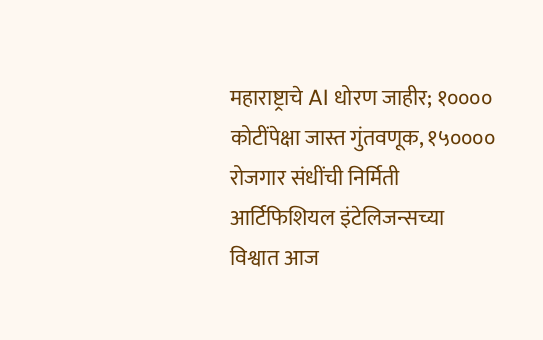महाराष्ट्राचे AI धोरण जाहीर; १०००० कोटींपेक्षा जास्त गुंतवणूक, १५०००० रोजगार संधींची निर्मिती
आर्टिफिशियल इंटेलिजन्सच्या विश्वात आज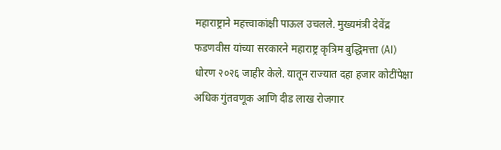महाराष्ट्राने महत्त्वाकांक्षी पाऊल उचलले. मुख्यमंत्री देवेंद्र फडणवीस यांच्या सरकारने महाराष्ट्र कृत्रिम बुद्धिमत्ता (AI) धोरण २०२६ जाहीर केले. यातून राज्यात दहा हजार कोटींपेक्षा अधिक गुंतवणूक आणि दीड लाख रोजगार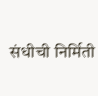संधीची निर्मिती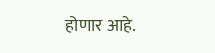होणार आहे.